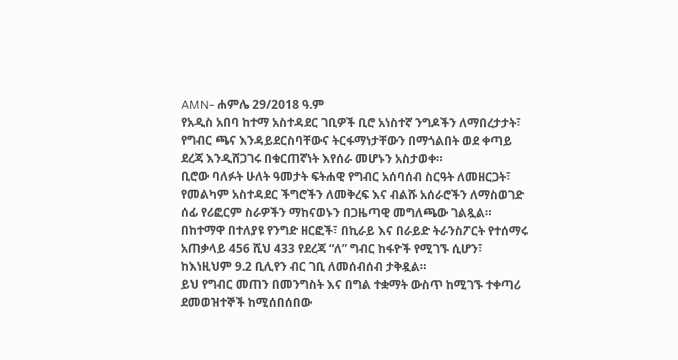AMN- ሐምሌ 29/2018 ዓ.ም
የአዲስ አበባ ከተማ አስተዳደር ገቢዎች ቢሮ አነስተኛ ንግዶችን ለማበረታታት፣ የግብር ጫና እንዳይደርስባቸውና ትርፋማነታቸውን በማጎልበት ወደ ቀጣይ ደረጃ እንዲሸጋገሩ በቁርጠኛነት እየሰራ መሆኑን አስታወቀ።
ቢሮው ባለፉት ሁለት ዓመታት ፍትሐዊ የግብር አሰባሰብ ስርዓት ለመዘርጋት፣ የመልካም አስተዳደር ችግሮችን ለመቅረፍ እና ብልሹ አሰራሮችን ለማስወገድ ሰፊ የሪፎርም ስራዎችን ማከናወኑን በጋዜጣዊ መግለጫው ገልጿል።
በከተማዋ በተለያዩ የንግድ ዘርፎች፣ በኪራይ እና በራይድ ትራንስፖርት የተሰማሩ አጠቃላይ 456 ሺህ 433 የደረጃ “ለ” ግብር ከፋዮች የሚገኙ ሲሆን፣ ከእነዚህም 9.2 ቢሊየን ብር ገቢ ለመሰብሰብ ታቅዷል።
ይህ የግብር መጠን በመንግስት እና በግል ተቋማት ውስጥ ከሚገኙ ተቀጣሪ ደመወዝተኞች ከሚሰበሰበው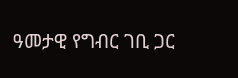ዓመታዊ የግብር ገቢ ጋር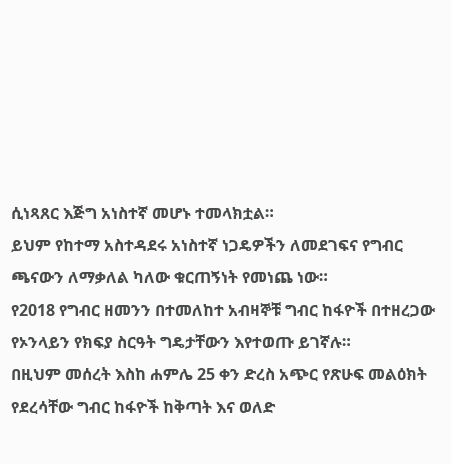ሲነጻጸር እጅግ አነስተኛ መሆኑ ተመላክቷል።
ይህም የከተማ አስተዳደሩ አነስተኛ ነጋዴዎችን ለመደገፍና የግብር ጫናውን ለማቃለል ካለው ቁርጠኝነት የመነጨ ነው።
የ2018 የግብር ዘመንን በተመለከተ አብዛኞቹ ግብር ከፋዮች በተዘረጋው የኦንላይን የክፍያ ስርዓት ግዴታቸውን እየተወጡ ይገኛሉ።
በዚህም መሰረት እስከ ሐምሌ 25 ቀን ድረስ አጭር የጽሁፍ መልዕክት የደረሳቸው ግብር ከፋዮች ከቅጣት እና ወለድ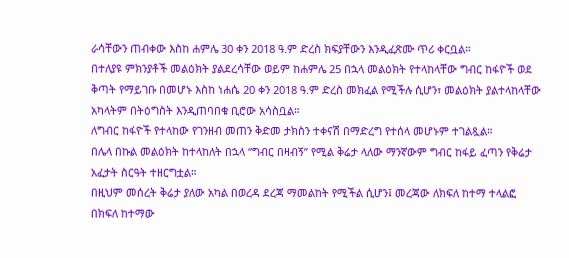ራሳቸውን ጠብቀው እስከ ሐምሌ 30 ቀን 2018 ዓ.ም ድረስ ክፍያቸውን እንዲፈጽሙ ጥሪ ቀርቧል።
በተለያዩ ምክንያቶች መልዕክት ያልደረሳቸው ወይም ከሐምሌ 25 በኋላ መልዕክት የተላከላቸው ግብር ከፋዮች ወደ ቅጣት የማይገቡ በመሆኑ እስከ ነሐሴ 20 ቀን 2018 ዓ.ም ድረስ መክፈል የሚችሉ ሲሆን፣ መልዕክት ያልተላከላቸው አካላትም በትዕግስት እንዲጠባበቁ ቢሮው አሳስቧል።
ለግብር ከፋዮች የተላከው የገንዘብ መጠን ቅድመ ታክስን ተቀናሽ በማድረግ የተሰላ መሆኑም ተገልጿል።
በሌላ በኩል መልዕክት ከተላከለት በኋላ “ግብር በዛብኝ” የሚል ቅሬታ ላለው ማንኛውም ግብር ከፋይ ፈጣን የቅሬታ አፈታት ስርዓት ተዘርግቷል።
በዚህም መሰረት ቅሬታ ያለው አካል በወረዳ ደረጃ ማመልከት የሚችል ሲሆን፤ መረጃው ለክፍለ ከተማ ተላልፎ በክፍለ ከተማው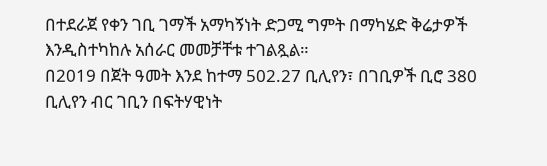በተደራጀ የቀን ገቢ ገማች አማካኝነት ድጋሚ ግምት በማካሄድ ቅሬታዎች እንዲስተካከሉ አሰራር መመቻቸቱ ተገልጿል።
በ2019 በጀት ዓመት እንደ ከተማ 502.27 ቢሊየን፣ በገቢዎች ቢሮ 380 ቢሊየን ብር ገቢን በፍትሃዊነት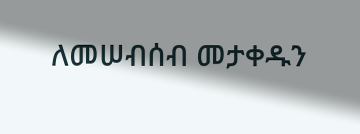ለመሠብሰብ መታቀዱን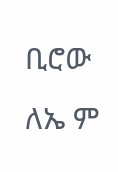ቢሮው ለኤ ም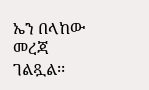ኤን በላከው መረጃ ገልጿል፡፡